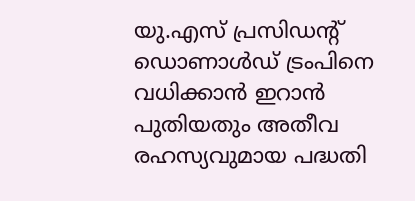യു.എസ് പ്രസിഡന്റ് ഡൊണാൾഡ് ട്രംപിനെ വധിക്കാൻ ഇറാൻ പുതിയതും അതീവ രഹസ്യവുമായ പദ്ധതി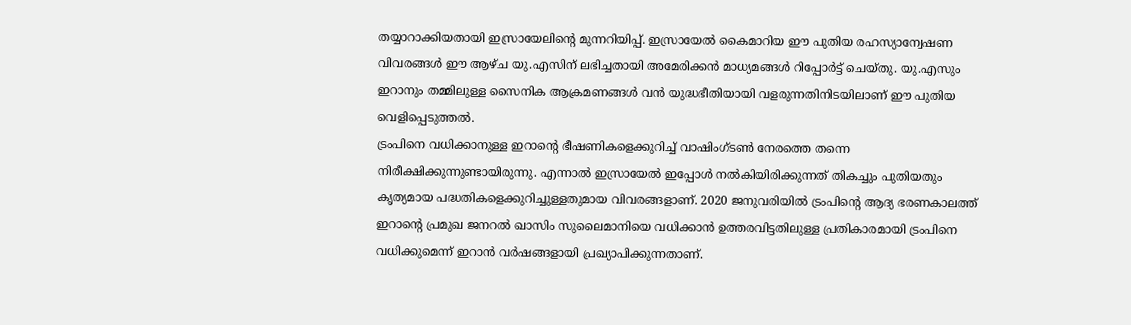തയ്യാറാക്കിയതായി ഇസ്രായേലിന്റെ മുന്നറിയിപ്പ്. ഇസ്രായേൽ കൈമാറിയ ഈ പുതിയ രഹസ്യാന്വേഷണ വിവരങ്ങൾ ഈ ആഴ്ച യു.എസിന് ലഭിച്ചതായി അമേരിക്കൻ മാധ്യമങ്ങൾ റിപ്പോർട്ട് ചെയ്തു. യു.എസും ഇറാനും തമ്മിലുള്ള സൈനിക ആക്രമണങ്ങൾ വൻ യുദ്ധഭീതിയായി വളരുന്നതിനിടയിലാണ് ഈ പുതിയ വെളിപ്പെടുത്തൽ.
ട്രംപിനെ വധിക്കാനുള്ള ഇറാന്റെ ഭീഷണികളെക്കുറിച്ച് വാഷിംഗ്ടൺ നേരത്തെ തന്നെ നിരീക്ഷിക്കുന്നുണ്ടായിരുന്നു. എന്നാൽ ഇസ്രായേൽ ഇപ്പോൾ നൽകിയിരിക്കുന്നത് തികച്ചും പുതിയതും കൃത്യമായ പദ്ധതികളെക്കുറിച്ചുള്ളതുമായ വിവരങ്ങളാണ്. 2020 ജനുവരിയിൽ ട്രംപിന്റെ ആദ്യ ഭരണകാലത്ത് ഇറാന്റെ പ്രമുഖ ജനറൽ ഖാസിം സുലൈമാനിയെ വധിക്കാൻ ഉത്തരവിട്ടതിലുള്ള പ്രതികാരമായി ട്രംപിനെ വധിക്കുമെന്ന് ഇറാൻ വർഷങ്ങളായി പ്രഖ്യാപിക്കുന്നതാണ്.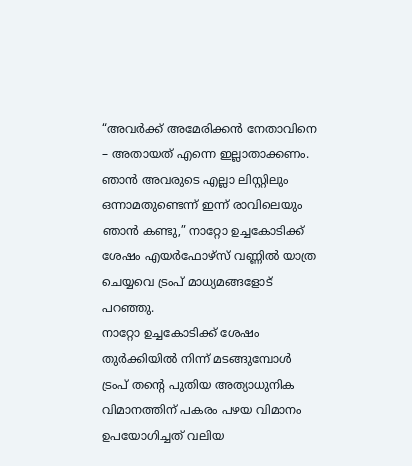“അവർക്ക് അമേരിക്കൻ നേതാവിനെ – അതായത് എന്നെ ഇല്ലാതാക്കണം. ഞാൻ അവരുടെ എല്ലാ ലിസ്റ്റിലും ഒന്നാമതുണ്ടെന്ന് ഇന്ന് രാവിലെയും ഞാൻ കണ്ടു,” നാറ്റോ ഉച്ചകോടിക്ക് ശേഷം എയർഫോഴ്സ് വണ്ണിൽ യാത്ര ചെയ്യവെ ട്രംപ് മാധ്യമങ്ങളോട് പറഞ്ഞു.
നാറ്റോ ഉച്ചകോടിക്ക് ശേഷം തുർക്കിയിൽ നിന്ന് മടങ്ങുമ്പോൾ ട്രംപ് തന്റെ പുതിയ അത്യാധുനിക വിമാനത്തിന് പകരം പഴയ വിമാനം ഉപയോഗിച്ചത് വലിയ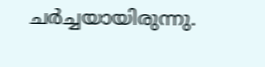ചർച്ചയായിരുന്നു.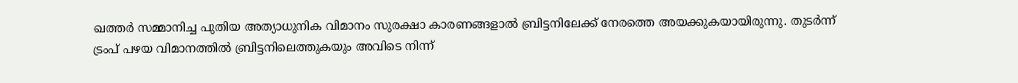ഖത്തർ സമ്മാനിച്ച പുതിയ അത്യാധുനിക വിമാനം സുരക്ഷാ കാരണങ്ങളാൽ ബ്രിട്ടനിലേക്ക് നേരത്തെ അയക്കുകയായിരുന്നു. തുടർന്ന് ട്രംപ് പഴയ വിമാനത്തിൽ ബ്രിട്ടനിലെത്തുകയും അവിടെ നിന്ന്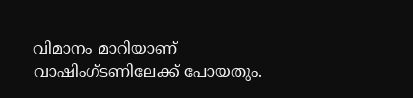വിമാനം മാറിയാണ് വാഷിംഗ്ടണിലേക്ക് പോയതും.